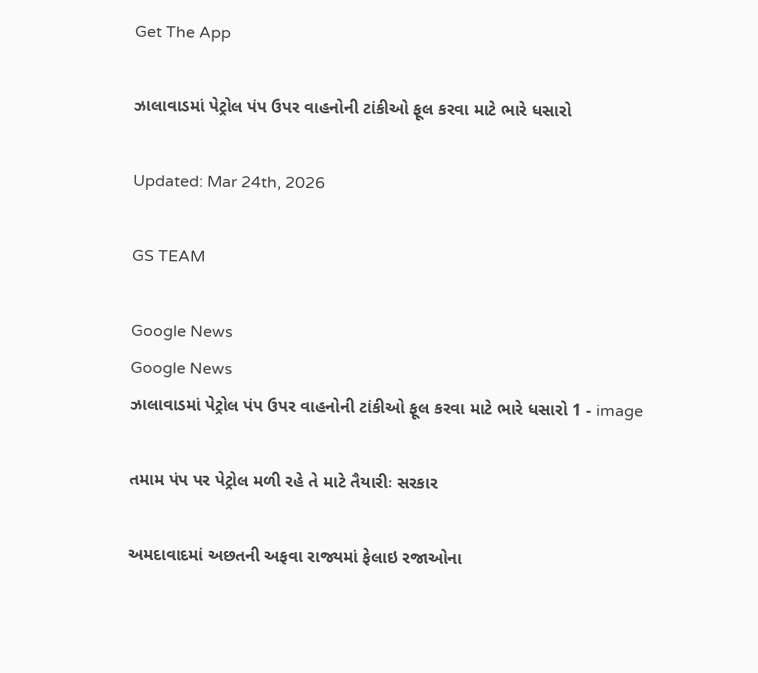Get The App

ઝાલાવાડમાં પેટ્રોલ પંપ ઉપર વાહનોની ટાંકીઓ ફૂલ કરવા માટે ભારે ધસારો

Updated: Mar 24th, 2026

GS TEAM

Google News
Google News
ઝાલાવાડમાં પેટ્રોલ પંપ ઉપર વાહનોની ટાંકીઓ ફૂલ કરવા માટે ભારે ધસારો 1 - image

તમામ પંપ પર પેટ્રોલ મળી રહે તે માટે તૈયારીઃ સરકાર

અમદાવાદમાં અછતની અફવા રાજ્યમાં ફેલાઇ રજાઓના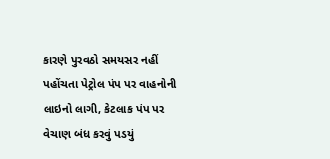કારણે પુરવઠો સમયસર નહીં પહોંચતા પેટ્રોલ પંપ પર વાહનોની લાઇનો લાગી, કેટલાક પંપ પર વેચાણ બંધ કરવું પડયું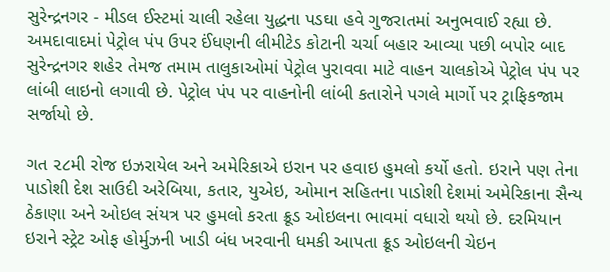સુરેન્દ્રનગર - મીડલ ઈસ્ટમાં ચાલી રહેલા યુદ્ધના પડઘા હવે ગુજરાતમાં અનુભવાઈ રહ્યા છે. અમદાવાદમાં પેટ્રોલ પંપ ઉપર ઈંધણની લીમીટેડ કોટાની ચર્ચા બહાર આવ્યા પછી બપોર બાદ સુરેન્દ્રનગર શહેર તેમજ તમામ તાલુકાઓમાં પેટ્રોલ પુરાવવા માટે વાહન ચાલકોએ પેટ્રોલ પંપ પર લાંબી લાઇનો લગાવી છે. પેટ્રોલ પંપ પર વાહનોની લાંબી કતારોને પગલે માર્ગો પર ટ્રાફિકજામ સર્જાયો છે.

ગત ૨૮મી રોજ ઇઝરાયેલ અને અમેરિકાએ ઇરાન પર હવાઇ હુમલો કર્યો હતો. ઇરાને પણ તેના પાડોશી દેશ સાઉદી અરેબિયા, કતાર, યુએઇ, ઓમાન સહિતના પાડોશી દેશમાં અમેરિકાના સૈન્ય ઠેકાણા અને ઓઇલ સંયત્ર પર હુમલો કરતા ક્રૂડ ઓઇલના ભાવમાં વધારો થયો છે. દરમિયાન ઇરાને સ્ટ્રેટ ઓફ હોર્મુઝની ખાડી બંધ ખરવાની ધમકી આપતા ક્રૂડ ઓઇલની ચેઇન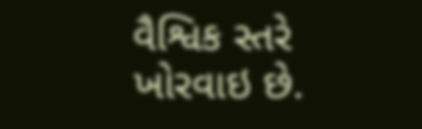વૈશ્વિક સ્તરે ખોરવાઇ છે.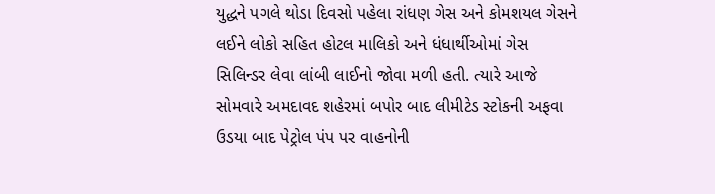યુદ્ધને પગલે થોડા દિવસો પહેલા રાંધણ ગેસ અને કોમશયલ ગેસને લઈને લોકો સહિત હોટલ માલિકો અને ધંધાર્થીઓમાં ગેસ સિલિન્ડર લેવા લાંબી લાઈનો જોવા મળી હતી. ત્યારે આજે  સોમવારે અમદાવદ શહેરમાં બપોર બાદ લીમીટેડ સ્ટોકની અફવા ઉડયા બાદ પેટ્રોલ પંપ પર વાહનોની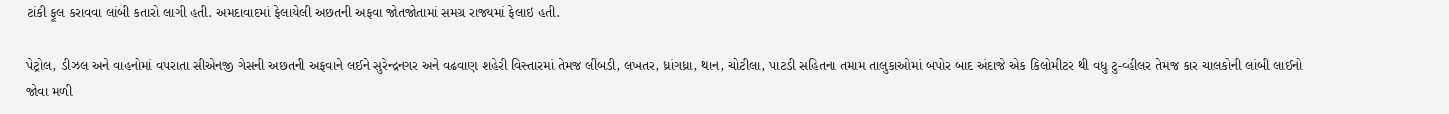ટાંકી ફૂલ કરાવવા લાંબી કતારો લાગી હતી. અમદાવાદમાં ફેલાયેલી અછતની અફવા જોતજોતામાં સમગ્ર રાજ્યમાં ફેલાઇ હતી.

પેટ્રોલ, ડીઝલ અને વાહનોમાં વપરાતા સીએનજી ગેસની અછતની અફવાને લઈને સુરેન્દ્રનગર અને વઢવાણ શહેરી વિસ્તારમાં તેમજ લીંબડી, લખતર, ધ્રાંગધ્રા, થાન, ચોટીલા, પાટડી સહિતના તમામ તાલુકાઓમાં બપોર બાદ અંદાજે એક કિલોમીટર થી વધુ ટુ-વ્હીલર તેમજ કાર ચાલકોની લાંબી લાઈનો જોવા મળી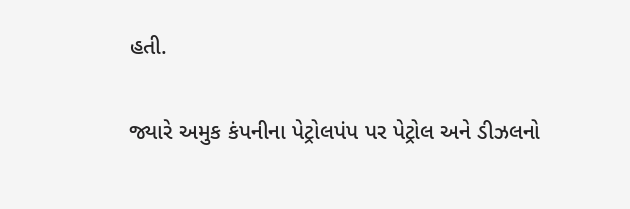હતી.

જ્યારે અમુક કંપનીના પેટ્રોલપંપ પર પેટ્રોલ અને ડીઝલનો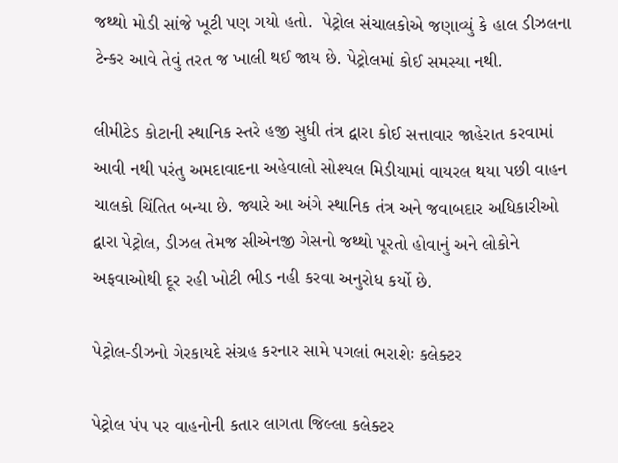જથ્થો મોડી સાંજે ખૂટી પણ ગયો હતો.  પેટ્રોલ સંચાલકોએ જણાવ્યું કે હાલ ડીઝલના ટેન્કર આવે તેવું તરત જ ખાલી થઈ જાય છે. પેટ્રોલમાં કોઈ સમસ્યા નથી.

લીમીટેડ કોટાની સ્થાનિક સ્તરે હજી સુધી તંત્ર દ્વારા કોઈ સત્તાવાર જાહેરાત કરવામાં આવી નથી પરંતુ અમદાવાદના અહેવાલો સોશ્યલ મિડીયામાં વાયરલ થયા પછી વાહન ચાલકો ચિંતિત બન્યા છે. જ્યારે આ અંગે સ્થાનિક તંત્ર અને જવાબદાર અધિકારીઓ દ્વારા પેટ્રોલ, ડીઝલ તેમજ સીએનજી ગેસનો જથ્થો પૂરતો હોવાનું અને લોકોને અફવાઓથી દૂર રહી ખોટી ભીડ નહી કરવા અનુરોધ કર્યો છે.

પેટ્રોલ-ડીઝનો ગેરકાયદે સંગ્રહ કરનાર સામે પગલાં ભરાશેઃ કલેક્ટર

પેટ્રોલ પંપ પર વાહનોની કતાર લાગતા જિલ્લા કલેક્ટર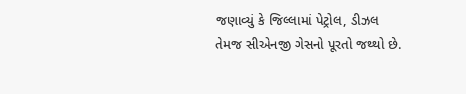જણાવ્યું કે જિલ્લામાં પેટ્રોલ, ડીઝલ તેમજ સીએનજી ગેસનો પૂરતો જથ્થો છે.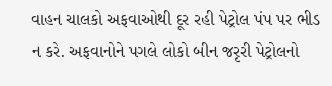વાહન ચાલકો અફવાઓથી દૂર રહી પેટ્રોલ પંપ પર ભીડ ન કરે. અફવાનોને પગલે લોકો બીન જરૃરી પેટ્રોલનો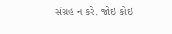સંગ્રહ ન કરે. જોઇ કોઇ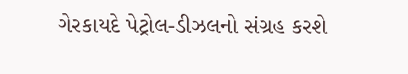ગેરકાયદે પેટ્રોલ-ડીઝલનો સંગ્રહ કરશે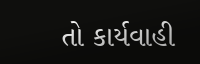તો કાર્યવાહી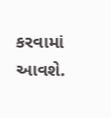કરવામાં આવશે.